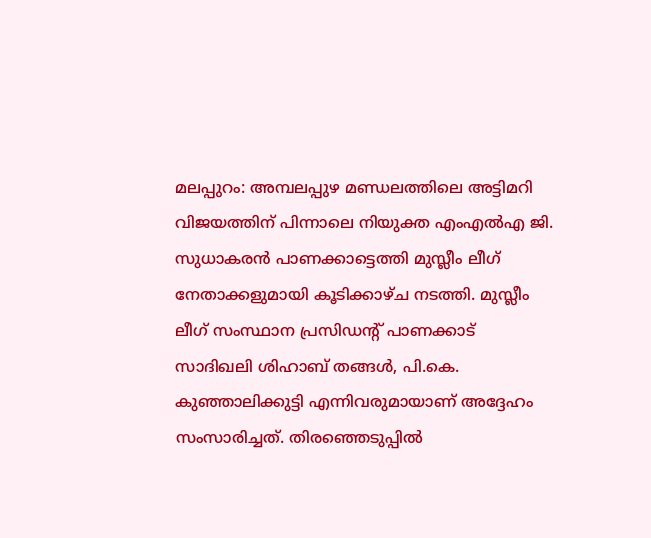മലപ്പുറം: അമ്പലപ്പുഴ മണ്ഡലത്തിലെ അട്ടിമറി വിജയത്തിന് പിന്നാലെ നിയുക്ത എംഎൽഎ ജി. സുധാകരൻ പാണക്കാട്ടെത്തി മുസ്ലീം ലീഗ് നേതാക്കളുമായി കൂടിക്കാഴ്ച നടത്തി. മുസ്ലീം ലീഗ് സംസ്ഥാന പ്രസിഡന്റ് പാണക്കാട് സാദിഖലി ശിഹാബ് തങ്ങൾ, പി.കെ. കുഞ്ഞാലിക്കുട്ടി എന്നിവരുമായാണ് അദ്ദേഹം സംസാരിച്ചത്. തിരഞ്ഞെടുപ്പിൽ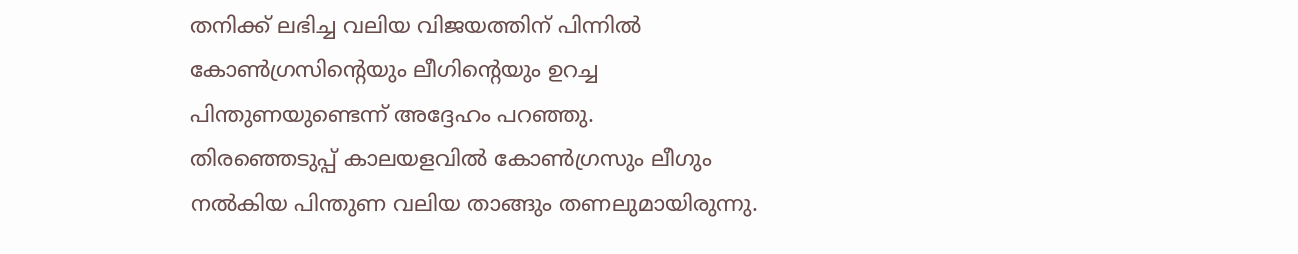തനിക്ക് ലഭിച്ച വലിയ വിജയത്തിന് പിന്നിൽ കോൺഗ്രസിന്റെയും ലീഗിന്റെയും ഉറച്ച പിന്തുണയുണ്ടെന്ന് അദ്ദേഹം പറഞ്ഞു.
തിരഞ്ഞെടുപ്പ് കാലയളവിൽ കോൺഗ്രസും ലീഗും നൽകിയ പിന്തുണ വലിയ താങ്ങും തണലുമായിരുന്നു.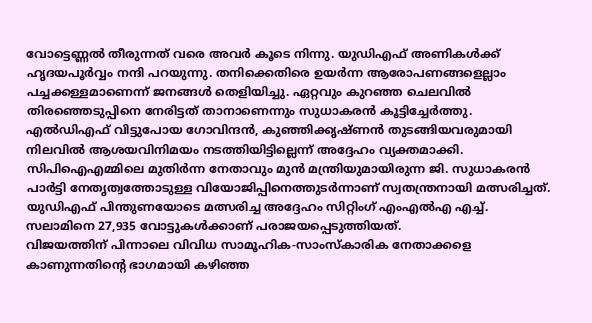വോട്ടെണ്ണൽ തീരുന്നത് വരെ അവർ കൂടെ നിന്നു. യുഡിഎഫ് അണികൾക്ക് ഹൃദയപൂർവ്വം നന്ദി പറയുന്നു. തനിക്കെതിരെ ഉയർന്ന ആരോപണങ്ങളെല്ലാം പച്ചക്കള്ളമാണെന്ന് ജനങ്ങൾ തെളിയിച്ചു. ഏറ്റവും കുറഞ്ഞ ചെലവിൽ തിരഞ്ഞെടുപ്പിനെ നേരിട്ടത് താനാണെന്നും സുധാകരൻ കൂട്ടിച്ചേർത്തു.
എൽഡിഎഫ് വിട്ടുപോയ ഗോവിന്ദൻ, കുഞ്ഞിക്കൃഷ്ണൻ തുടങ്ങിയവരുമായി നിലവിൽ ആശയവിനിമയം നടത്തിയിട്ടില്ലെന്ന് അദ്ദേഹം വ്യക്തമാക്കി. സിപിഐഎമ്മിലെ മുതിർന്ന നേതാവും മുൻ മന്ത്രിയുമായിരുന്ന ജി. സുധാകരൻ പാർട്ടി നേതൃത്വത്തോടുള്ള വിയോജിപ്പിനെത്തുടർന്നാണ് സ്വതന്ത്രനായി മത്സരിച്ചത്. യുഡിഎഫ് പിന്തുണയോടെ മത്സരിച്ച അദ്ദേഹം സിറ്റിംഗ് എംഎൽഎ എച്ച്. സലാമിനെ 27,935 വോട്ടുകൾക്കാണ് പരാജയപ്പെടുത്തിയത്.
വിജയത്തിന് പിന്നാലെ വിവിധ സാമൂഹിക-സാംസ്കാരിക നേതാക്കളെ കാണുന്നതിന്റെ ഭാഗമായി കഴിഞ്ഞ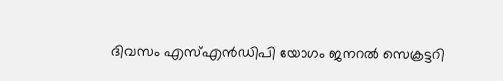ദിവസം എസ്എൻഡിപി യോഗം ജനറൽ സെക്രട്ടറി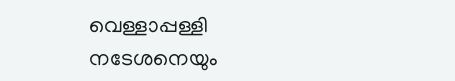വെള്ളാപ്പള്ളി നടേശനെയും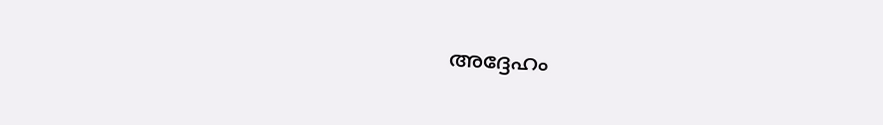അദ്ദേഹം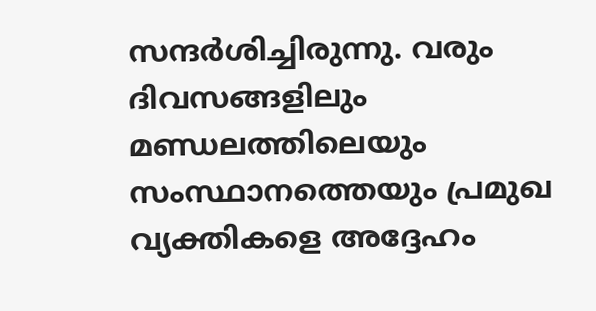സന്ദർശിച്ചിരുന്നു. വരും ദിവസങ്ങളിലും മണ്ഡലത്തിലെയും സംസ്ഥാനത്തെയും പ്രമുഖ വ്യക്തികളെ അദ്ദേഹം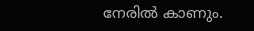നേരിൽ കാണും.